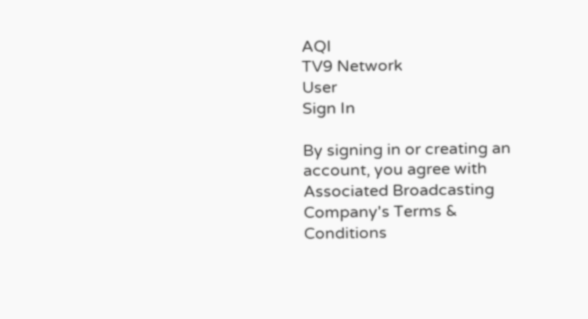AQI
TV9 Network
User
Sign In

By signing in or creating an account, you agree with Associated Broadcasting Company's Terms & Conditions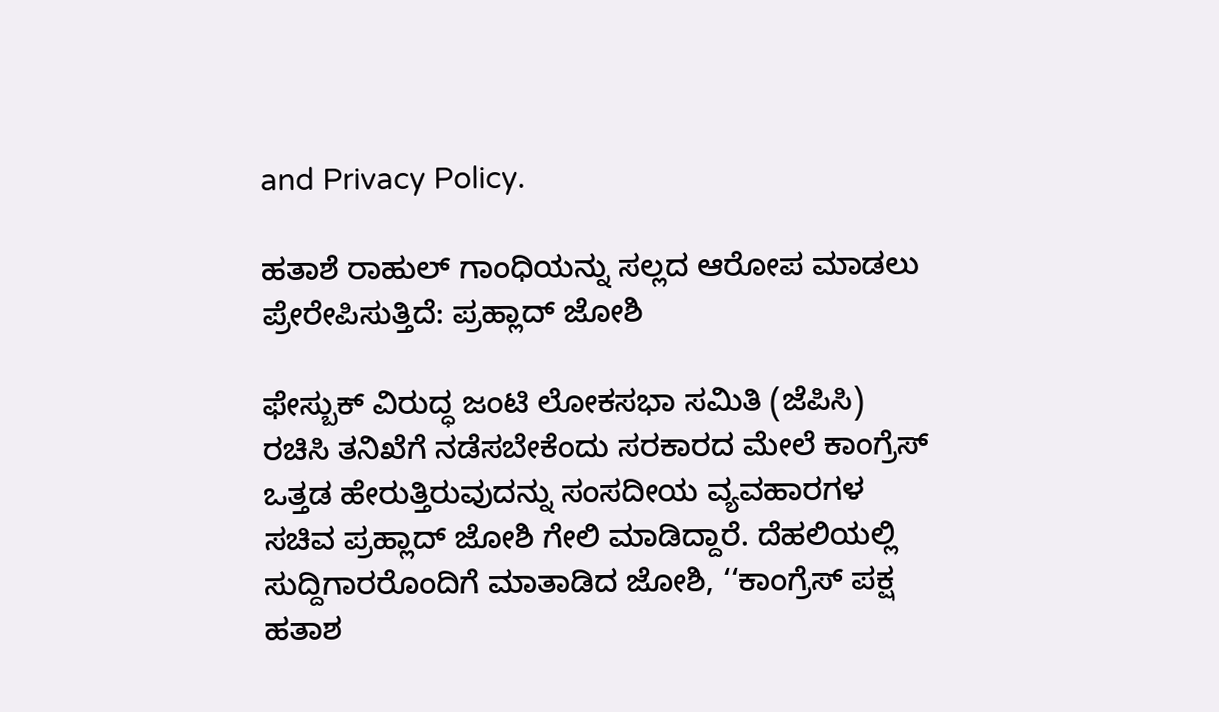and Privacy Policy.

ಹತಾಶೆ ರಾಹುಲ್ ಗಾಂಧಿಯನ್ನು ಸಲ್ಲದ ಆರೋಪ ಮಾಡಲು ಪ್ರೇರೇಪಿಸುತ್ತಿದೆ: ಪ್ರಹ್ಲಾದ್ ಜೋಶಿ

ಫೇಸ್ಬುಕ್ ವಿರುದ್ಧ ಜಂಟಿ ಲೋಕಸಭಾ ಸಮಿತಿ (ಜೆಪಿಸಿ) ರಚಿಸಿ ತನಿಖೆಗೆ ನಡೆಸಬೇಕೆಂದು ಸರಕಾರದ ಮೇಲೆ ಕಾಂಗ್ರೆಸ್ ಒತ್ತಡ ಹೇರುತ್ತಿರುವುದನ್ನು ಸಂಸದೀಯ ವ್ಯವಹಾರಗಳ ಸಚಿವ ಪ್ರಹ್ಲಾದ್ ಜೋಶಿ ಗೇಲಿ ಮಾಡಿದ್ದಾರೆ. ದೆಹಲಿಯಲ್ಲಿ ಸುದ್ದಿಗಾರರೊಂದಿಗೆ ಮಾತಾಡಿದ ಜೋಶಿ, ‘‘ಕಾಂಗ್ರೆಸ್ ಪಕ್ಷ ಹತಾಶ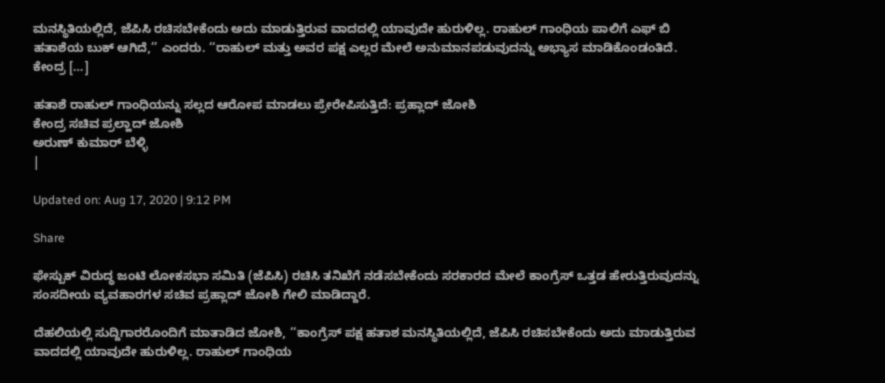ಮನಸ್ಥಿತಿಯಲ್ಲಿದೆ, ಜೆಪಿಸಿ ರಚಿಸಬೇಕೆಂದು ಅದು ಮಾಡುತ್ತಿರುವ ವಾದದಲ್ಲಿ ಯಾವುದೇ ಹುರುಳಿಲ್ಲ. ರಾಹುಲ್ ಗಾಂಧಿಯ ಪಾಲಿಗೆ ಎಫ್ ಬಿ ಹತಾಶೆಯ ಬುಕ್ ಆಗಿದೆ‌,’’ ಎಂದರು. ‘‘ರಾಹುಲ್ ಮತ್ತು ಅವರ ಪಕ್ಷ ಎಲ್ಲರ ಮೇಲೆ ಅನುಮಾನಪಡುವುದನ್ನು ಅಭ್ಯಾಸ ಮಾಡಿಕೊಂಡಂತಿದೆ. ಕೇಂದ್ರ […]

ಹತಾಶೆ ರಾಹುಲ್ ಗಾಂಧಿಯನ್ನು ಸಲ್ಲದ ಆರೋಪ ಮಾಡಲು ಪ್ರೇರೇಪಿಸುತ್ತಿದೆ: ಪ್ರಹ್ಲಾದ್ ಜೋಶಿ
ಕೇಂದ್ರ ಸಚಿವ ಪ್ರಲ್ಹಾದ್ ಜೋಶಿ
ಅರುಣ್ ಕುಮಾರ್ ಬೆಳ್ಳಿ
|

Updated on: Aug 17, 2020 | 9:12 PM

Share

ಫೇಸ್ಬುಕ್ ವಿರುದ್ಧ ಜಂಟಿ ಲೋಕಸಭಾ ಸಮಿತಿ (ಜೆಪಿಸಿ) ರಚಿಸಿ ತನಿಖೆಗೆ ನಡೆಸಬೇಕೆಂದು ಸರಕಾರದ ಮೇಲೆ ಕಾಂಗ್ರೆಸ್ ಒತ್ತಡ ಹೇರುತ್ತಿರುವುದನ್ನು ಸಂಸದೀಯ ವ್ಯವಹಾರಗಳ ಸಚಿವ ಪ್ರಹ್ಲಾದ್ ಜೋಶಿ ಗೇಲಿ ಮಾಡಿದ್ದಾರೆ.

ದೆಹಲಿಯಲ್ಲಿ ಸುದ್ದಿಗಾರರೊಂದಿಗೆ ಮಾತಾಡಿದ ಜೋಶಿ, ‘‘ಕಾಂಗ್ರೆಸ್ ಪಕ್ಷ ಹತಾಶ ಮನಸ್ಥಿತಿಯಲ್ಲಿದೆ, ಜೆಪಿಸಿ ರಚಿಸಬೇಕೆಂದು ಅದು ಮಾಡುತ್ತಿರುವ ವಾದದಲ್ಲಿ ಯಾವುದೇ ಹುರುಳಿಲ್ಲ. ರಾಹುಲ್ ಗಾಂಧಿಯ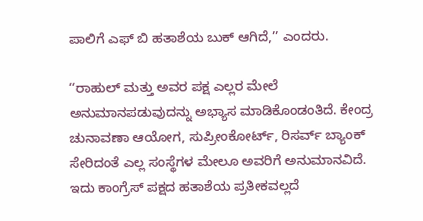ಪಾಲಿಗೆ ಎಫ್ ಬಿ ಹತಾಶೆಯ ಬುಕ್ ಆಗಿದೆ‌,’’ ಎಂದರು.

‘‘ರಾಹುಲ್ ಮತ್ತು ಅವರ ಪಕ್ಷ ಎಲ್ಲರ ಮೇಲೆ ಅನುಮಾನಪಡುವುದನ್ನು ಅಭ್ಯಾಸ ಮಾಡಿಕೊಂಡಂತಿದೆ. ಕೇಂದ್ರ ಚುನಾವಣಾ ಆಯೋಗ, ಸುಪ್ರೀಂಕೋರ್ಟ್, ರಿಸರ್ವ್ ಬ್ಯಾಂಕ್ ಸೇರಿದಂತೆ ಎಲ್ಲ ಸಂಸ್ಥೆಗಳ ಮೇಲೂ ಅವರಿಗೆ ಅನುಮಾನವಿದೆ. ಇದು ಕಾಂಗ್ರೆಸ್ ಪಕ್ಷದ ಹತಾಶೆಯ ಪ್ರತೀಕವಲ್ಲದೆ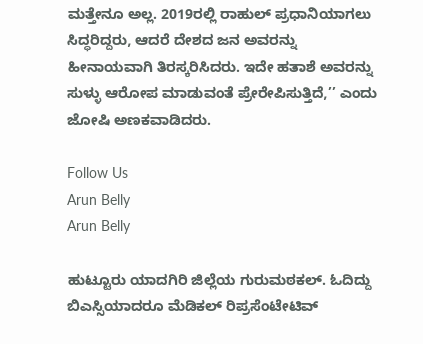ಮತ್ತೇನೂ ಅಲ್ಲ. 2019ರಲ್ಲಿ ರಾಹುಲ್ ಪ್ರಧಾನಿಯಾಗಲು ಸಿದ್ಧರಿದ್ದರು, ಆದರೆ ದೇಶದ ಜನ ಅವರನ್ನು ಹೀನಾಯವಾಗಿ ತಿರಸ್ಕರಿಸಿದರು. ಇದೇ ಹತಾಶೆ ಅವರನ್ನು ಸುಳ್ಳು ಆರೋಪ ಮಾಡುವಂತೆ ಪ್ರೇರೇಪಿಸುತ್ತಿದೆ,’’ ಎಂದು ಜೋಷಿ ಅಣಕವಾಡಿದರು.

Follow Us
Arun Belly
Arun Belly

ಹುಟ್ಟೂರು ಯಾದಗಿರಿ ಜಿಲ್ಲೆಯ ಗುರುಮಠಕಲ್. ಓದಿದ್ದು ಬಿಎಸ್ಸಿಯಾದರೂ ಮೆಡಿಕಲ್ ರಿಪ್ರಸೆಂಟೇಟಿವ್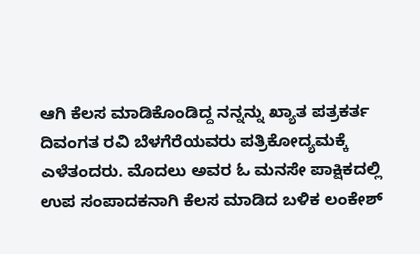ಆಗಿ ಕೆಲಸ ಮಾಡಿಕೊಂಡಿದ್ದ ನನ್ನನ್ನು ಖ್ಯಾತ ಪತ್ರಕರ್ತ ದಿವಂಗತ ರವಿ ಬೆಳಗೆರೆಯವರು ಪತ್ರಿಕೋದ್ಯಮಕ್ಕೆ ಎಳೆತಂದರು. ಮೊದಲು ಅವರ ಓ ಮನಸೇ ಪಾಕ್ಷಿಕದಲ್ಲಿ ಉಪ ಸಂಪಾದಕನಾಗಿ ಕೆಲಸ ಮಾಡಿದ ಬಳಿಕ ಲಂಕೇಶ್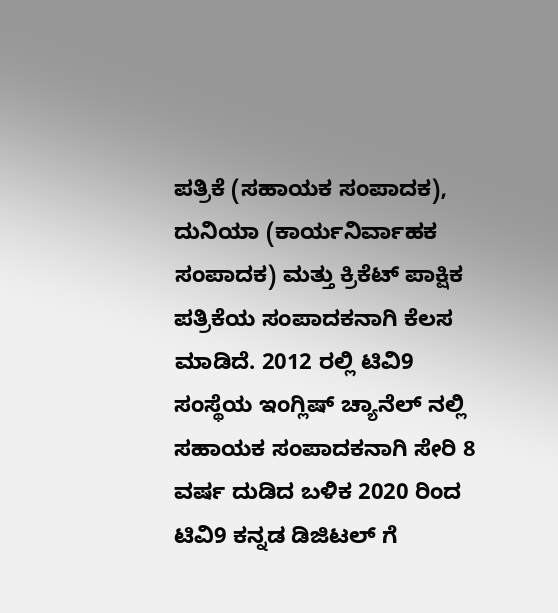ಪತ್ರಿಕೆ (ಸಹಾಯಕ ಸಂಪಾದಕ), ದುನಿಯಾ (ಕಾರ್ಯನಿರ್ವಾಹಕ ಸಂಪಾದಕ) ಮತ್ತು ಕ್ರಿಕೆಟ್ ಪಾಕ್ಷಿಕ ಪತ್ರಿಕೆಯ ಸಂಪಾದಕನಾಗಿ ಕೆಲಸ ಮಾಡಿದೆ. 2012 ರಲ್ಲಿ ಟಿವಿ9 ಸಂಸ್ಥೆಯ ಇಂಗ್ಲಿಷ್ ಚ್ಯಾನೆಲ್ ನಲ್ಲಿ ಸಹಾಯಕ ಸಂಪಾದಕನಾಗಿ ಸೇರಿ 8 ವರ್ಷ ದುಡಿದ ಬಳಿಕ 2020 ರಿಂದ ಟಿವಿ9 ಕನ್ನಡ ಡಿಜಿಟಲ್ ಗೆ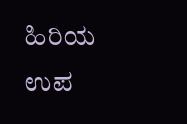ಹಿರಿಯ ಉಪ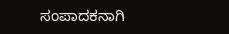ಸಂಪಾದಕನಾಗಿ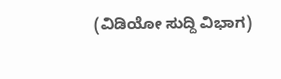(ವಿಡಿಯೋ ಸುದ್ದಿ ವಿಭಾಗ)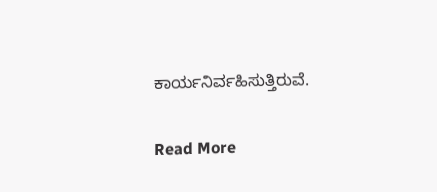ಕಾರ್ಯನಿರ್ವಹಿಸುತ್ತಿರುವೆ.

Read More